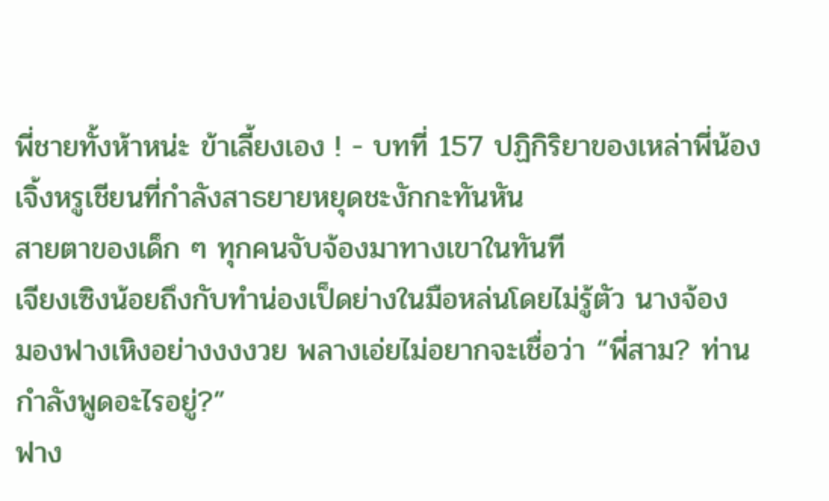พี่ชายทั้งห้าหน่ะ ข้าเลี้ยงเอง ! - บทที่ 157 ปฏิกิริยาของเหล่าพี่น้อง
เจิ้งหรูเชียนที่กำลังสาธยายหยุดชะงักกะทันหัน
สายตาของเด็ก ๆ ทุกคนจับจ้องมาทางเขาในทันที
เจียงเซิงน้อยถึงกับทำน่องเป็ดย่างในมือหล่นโดยไม่รู้ตัว นางจ้อง
มองฟางเหิงอย่างงงงวย พลางเอ่ยไม่อยากจะเชื่อว่า “พี่สาม? ท่าน
กำลังพูดอะไรอยู่?”
ฟาง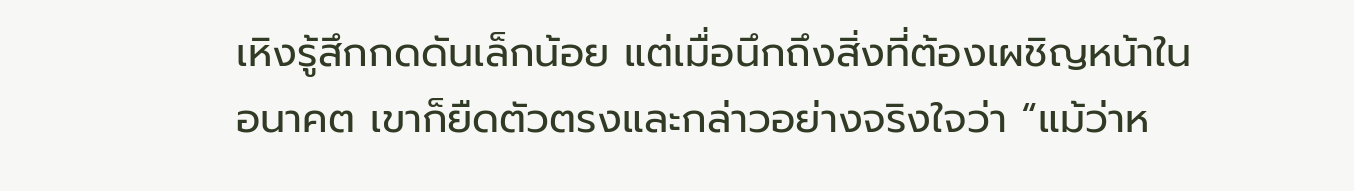เหิงรู้สึกกดดันเล็กน้อย แต่เมื่อนึกถึงสิ่งที่ต้องเผชิญหน้าใน
อนาคต เขาก็ยืดตัวตรงและกล่าวอย่างจริงใจว่า “แม้ว่าห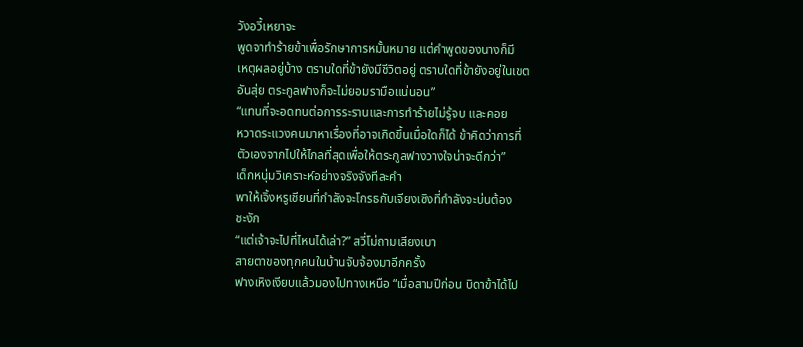วังอวี้เหยาจะ
พูดจาทำร้ายข้าเพื่อรักษาการหมั้นหมาย แต่คำพูดของนางก็มี
เหตุผลอยู่บ้าง ตราบใดที่ข้ายังมีชีวิตอยู่ ตราบใดที่ข้ายังอยู่ในเขต
อันสุ่ย ตระกูลฟางก็จะไม่ยอมรามือแน่นอน”
“แทนที่จะอดทนต่อการระรานและการทำร้ายไม่รู้จบ และคอย
หวาดระแวงคนมาหาเรื่องที่อาจเกิดขึ้นเมื่อใดก็ได้ ข้าคิดว่าการที่
ตัวเองจากไปให้ไกลที่สุดเพื่อให้ตระกูลฟางวางใจน่าจะดีกว่า”
เด็กหนุ่มวิเคราะห์อย่างจริงจังทีละคำ
พาให้เจิ้งหรูเชียนที่กำลังจะโกรธกับเจียงเซิงที่กำลังจะบ่นต้อง
ชะงัก
“แต่เจ้าจะไปที่ไหนได้เล่า?” สวี่โม่ถามเสียงเบา
สายตาของทุกคนในบ้านจับจ้องมาอีกครั้ง
ฟางเหิงเงียบแล้วมองไปทางเหนือ “เมื่อสามปีก่อน บิดาข้าได้ไป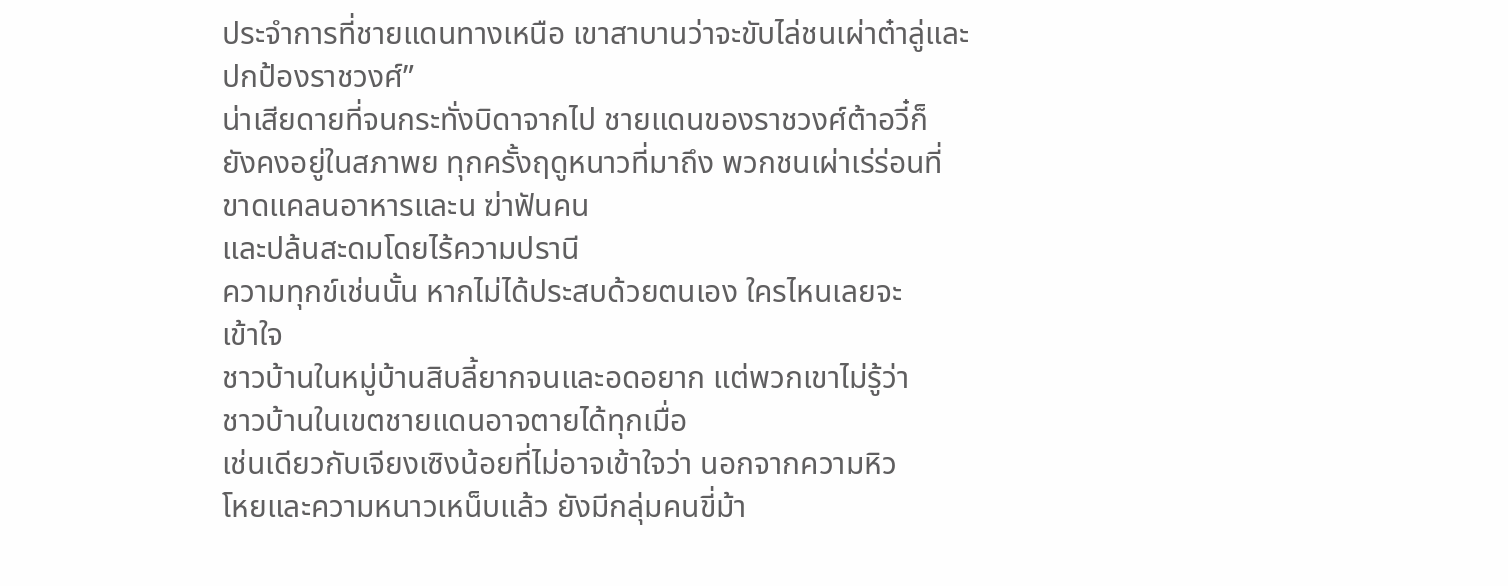ประจำการที่ชายแดนทางเหนือ เขาสาบานว่าจะขับไล่ชนเผ่าต๋าลู่และ
ปกป้องราชวงศ์”
น่าเสียดายที่จนกระทั่งบิดาจากไป ชายแดนของราชวงศ์ต้าอวี๋ก็
ยังคงอยู่ในสภาพย ทุกครั้งฤดูหนาวที่มาถึง พวกชนเผ่าเร่ร่อนที่
ขาดแคลนอาหารและน ฆ่าฟันคน
และปล้นสะดมโดยไร้ความปรานี
ความทุกข์เช่นนั้น หากไม่ได้ประสบด้วยตนเอง ใครไหนเลยจะ
เข้าใจ
ชาวบ้านในหมู่บ้านสิบลี้ยากจนและอดอยาก แต่พวกเขาไม่รู้ว่า
ชาวบ้านในเขตชายแดนอาจตายได้ทุกเมื่อ
เช่นเดียวกับเจียงเซิงน้อยที่ไม่อาจเข้าใจว่า นอกจากความหิว
โหยและความหนาวเหน็บแล้ว ยังมีกลุ่มคนขี่ม้า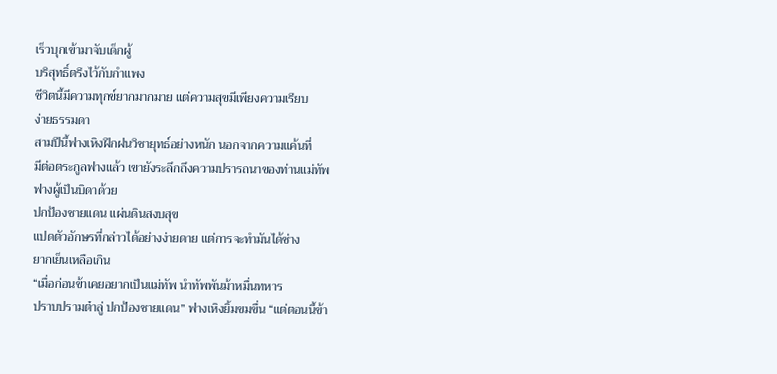เร็วบุกเข้ามาจับเด็กผู้
บริสุทธิ์ตรึงไว้กับกำแพง
ชีวิตนี้มีความทุกข์ยากมากมาย แต่ความสุขมีเพียงความเรียบ
ง่ายธรรมดา
สามปีนี้ฟางเหิงฝึกฝนวิชายุทธ์อย่างหนัก นอกจากความแค้นที่
มีต่อตระกูลฟางแล้ว เขายังระลึกถึงความปรารถนาของท่านแม่ทัพ
ฟางผู้เป็นบิดาด้วย
ปกป้องชายแดน แผ่นดินสงบสุข
แปดตัวอักษรที่กล่าวได้อย่างง่ายดาย แต่การจะทำมันได้ช่าง
ยากเย็นเหลือเกิน
“เมื่อก่อนข้าเคยอยากเป็นแม่ทัพ นำทัพพันม้าหมื่นทหาร
ปราบปรามต๋าลู่ ปกป้องชายแดน” ฟางเหิงยิ้มขมขื่น “แต่ตอนนี้ข้า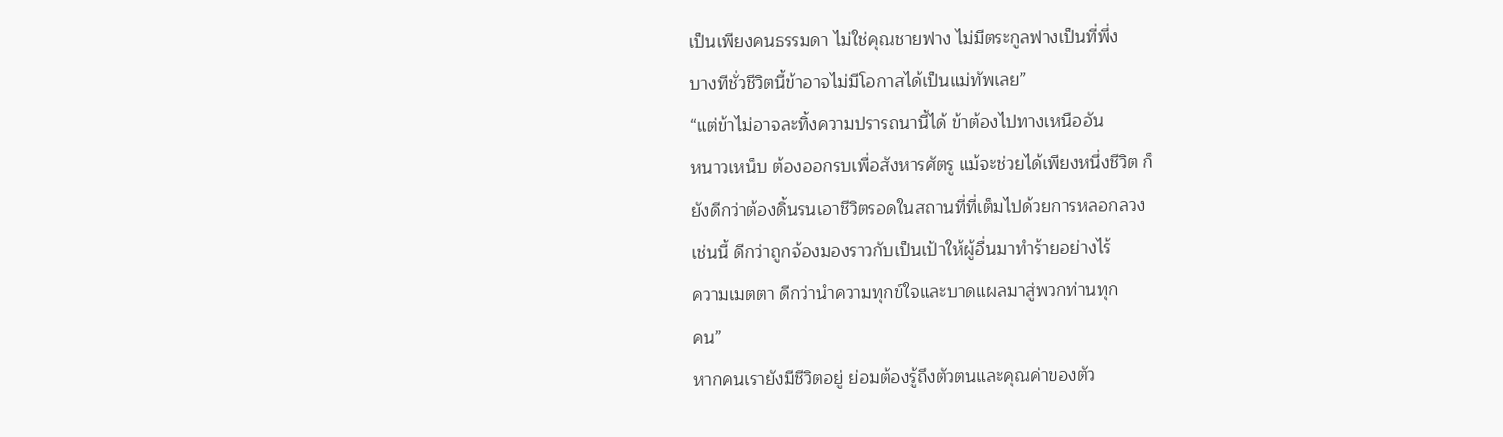เป็นเพียงคนธรรมดา ไม่ใช่คุณชายฟาง ไม่มีตระกูลฟางเป็นที่พึ่ง
บางทีชั่วชีวิตนี้ข้าอาจไม่มีโอกาสได้เป็นแม่ทัพเลย”
“แต่ข้าไม่อาจละทิ้งความปรารถนานี้ได้ ข้าต้องไปทางเหนืออัน
หนาวเหน็บ ต้องออกรบเพื่อสังหารศัตรู แม้จะช่วยได้เพียงหนึ่งชีวิต ก็
ยังดีกว่าต้องดิ้นรนเอาชีวิตรอดในสถานที่ที่เต็มไปด้วยการหลอกลวง
เช่นนี้ ดีกว่าถูกจ้องมองราวกับเป็นเป้าให้ผู้อื่นมาทำร้ายอย่างไร้
ความเมตตา ดีกว่านำความทุกข์ใจและบาดแผลมาสู่พวกท่านทุก
คน”
หากคนเรายังมีชีวิตอยู่ ย่อมต้องรู้ถึงตัวตนและคุณค่าของตัว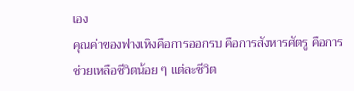เอง
คุณค่าของฟางเหิงคือการออกรบ คือการสังหารศัตรู คือการ
ช่วยเหลือชีวิตน้อย ๆ แต่ละชีวิต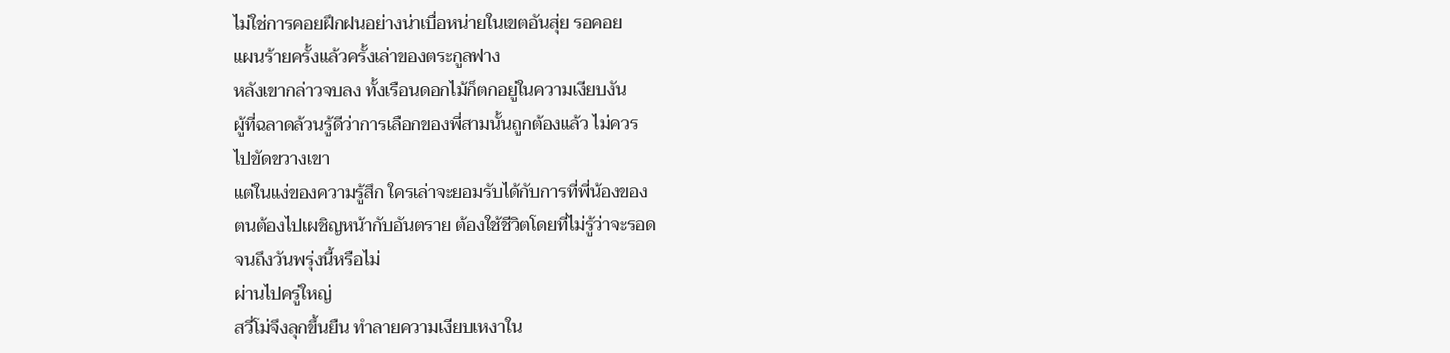ไม่ใช่การคอยฝึกฝนอย่างน่าเบื่อหน่ายในเขตอันสุ่ย รอคอย
แผนร้ายครั้งแล้วครั้งเล่าของตระกูลฟาง
หลังเขากล่าวจบลง ทั้งเรือนดอกไม้ก็ตกอยู่ในความเงียบงัน
ผู้ที่ฉลาดล้วนรู้ดีว่าการเลือกของพี่สามนั้นถูกต้องแล้ว ไม่ควร
ไปขัดขวางเขา
แต่ในแง่ของความรู้สึก ใครเล่าจะยอมรับได้กับการที่พี่น้องของ
ตนต้องไปเผชิญหน้ากับอันตราย ต้องใช้ชีวิตโดยที่ไม่รู้ว่าจะรอด
จนถึงวันพรุ่งนี้หรือไม่
ผ่านไปครู่ใหญ่
สวี่โม่จึงลุกขึ้นยืน ทำลายความเงียบเหงาใน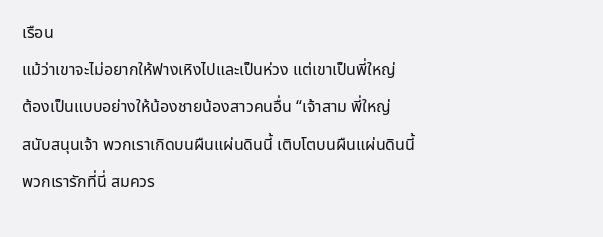เรือน
แม้ว่าเขาจะไม่อยากให้ฟางเหิงไปและเป็นห่วง แต่เขาเป็นพี่ใหญ่
ต้องเป็นแบบอย่างให้น้องชายน้องสาวคนอื่น “เจ้าสาม พี่ใหญ่
สนับสนุนเจ้า พวกเราเกิดบนผืนแผ่นดินนี้ เติบโตบนผืนแผ่นดินนี้
พวกเรารักที่นี่ สมควร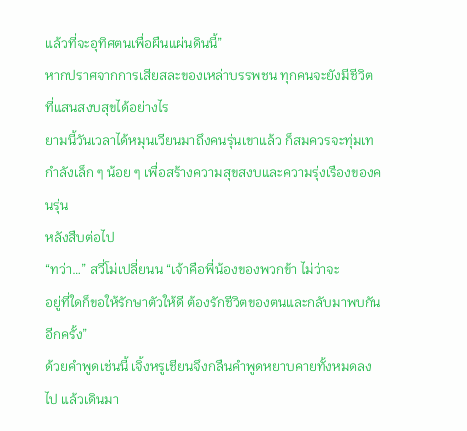แล้วที่จะอุทิศตนเพื่อผืนแผ่นดินนี้”
หากปราศจากการเสียสละของเหล่าบรรพชน ทุกคนจะยังมีชีวิต
ที่แสนสงบสุขได้อย่างไร
ยามนี้วันเวลาได้หมุนเวียนมาถึงคนรุ่นเขาแล้ว ก็สมควรจะทุ่มเท
กำลังเล็ก ๆ น้อย ๆ เพื่อสร้างความสุขสงบและความรุ่งเรืองของคนรุ่น
หลังสืบต่อไป
“ทว่า…” สวี่โม่เปลี่ยนน “เจ้าคือพี่น้องของพวกข้า ไม่ว่าจะ
อยู่ที่ใดก็ขอให้รักษาตัวให้ดี ต้องรักชีวิตของตนและกลับมาพบกัน
อีกครั้ง”
ด้วยคำพูดเช่นนี้ เจิ้งหรูเชียนจึงกลืนคำพูดหยาบคายทั้งหมดลง
ไป แล้วเดินมา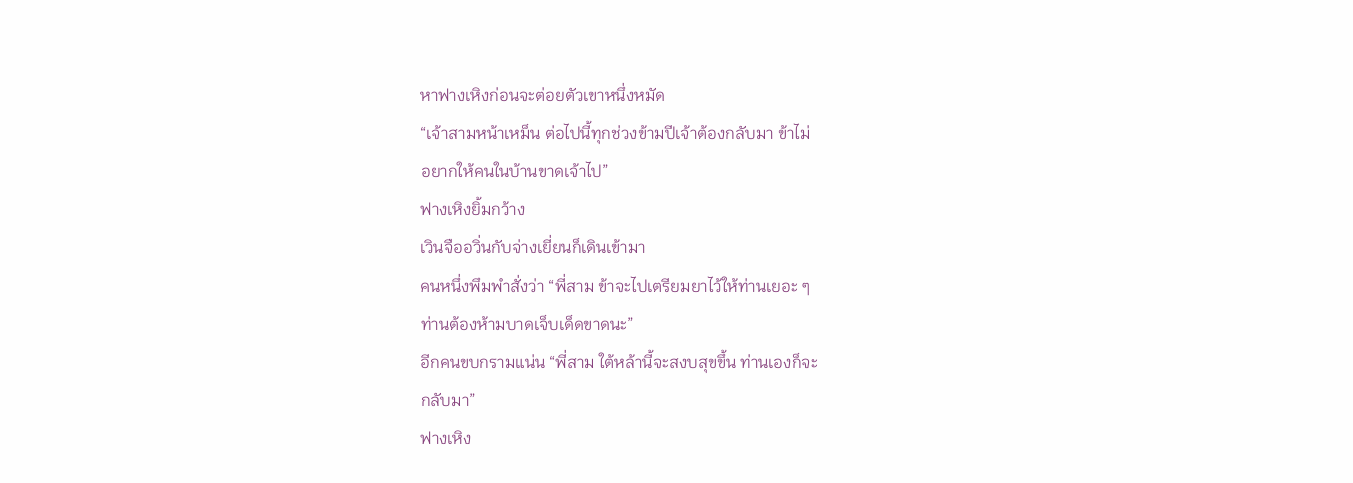หาฟางเหิงก่อนจะต่อยตัวเขาหนึ่งหมัด
“เจ้าสามหน้าเหม็น ต่อไปนี้ทุกช่วงข้ามปีเจ้าต้องกลับมา ข้าไม่
อยากให้คนในบ้านขาดเจ้าไป”
ฟางเหิงยิ้มกว้าง
เวินจืออวิ่นกับจ่างเยี่ยนก็เดินเข้ามา
คนหนึ่งพึมพำสั่งว่า “พี่สาม ข้าจะไปเตรียมยาไว้ให้ท่านเยอะ ๆ
ท่านต้องห้ามบาดเจ็บเด็ดขาดนะ”
อีกคนขบกรามแน่น “พี่สาม ใต้หล้านี้จะสงบสุขขึ้น ท่านเองก็จะ
กลับมา”
ฟางเหิง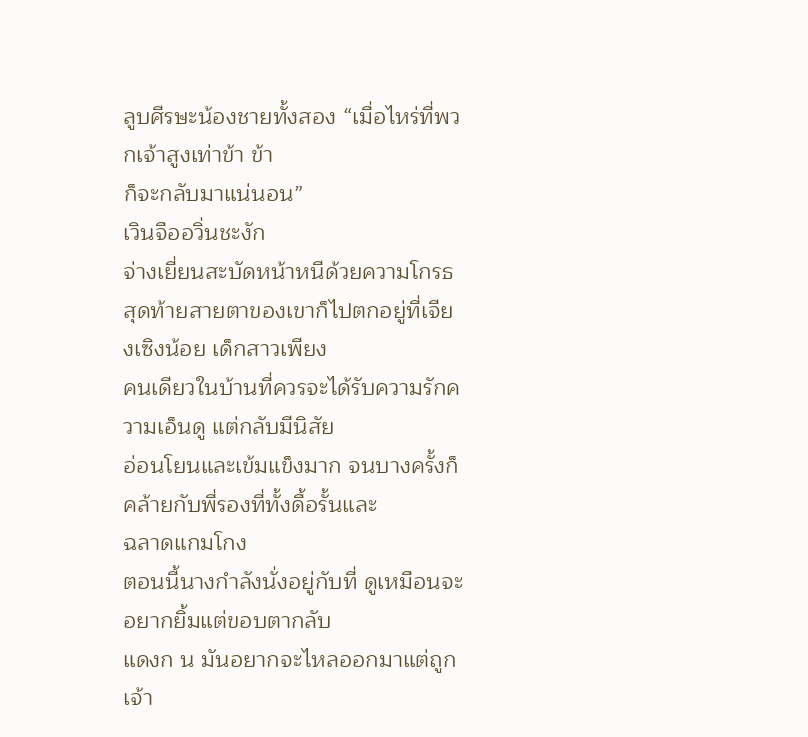ลูบศีรษะน้องชายทั้งสอง “เมื่อไหร่ที่พวกเจ้าสูงเท่าข้า ข้า
ก็จะกลับมาแน่นอน”
เวินจืออวิ่นชะงัก
จ่างเยี่ยนสะบัดหน้าหนีด้วยความโกรธ
สุดท้ายสายตาของเขาก็ไปตกอยู่ที่เจียงเซิงน้อย เด็กสาวเพียง
คนเดียวในบ้านที่ควรจะได้รับความรักความเอ็นดู แต่กลับมีนิสัย
อ่อนโยนและเข้มแข็งมาก จนบางครั้งก็คล้ายกับพี่รองที่ทั้งดื้อรั้นและ
ฉลาดแกมโกง
ตอนนี้นางกำลังนั่งอยู่กับที่ ดูเหมือนจะอยากยิ้มแต่ขอบตากลับ
แดงก น มันอยากจะไหลออกมาแต่ถูกเจ้า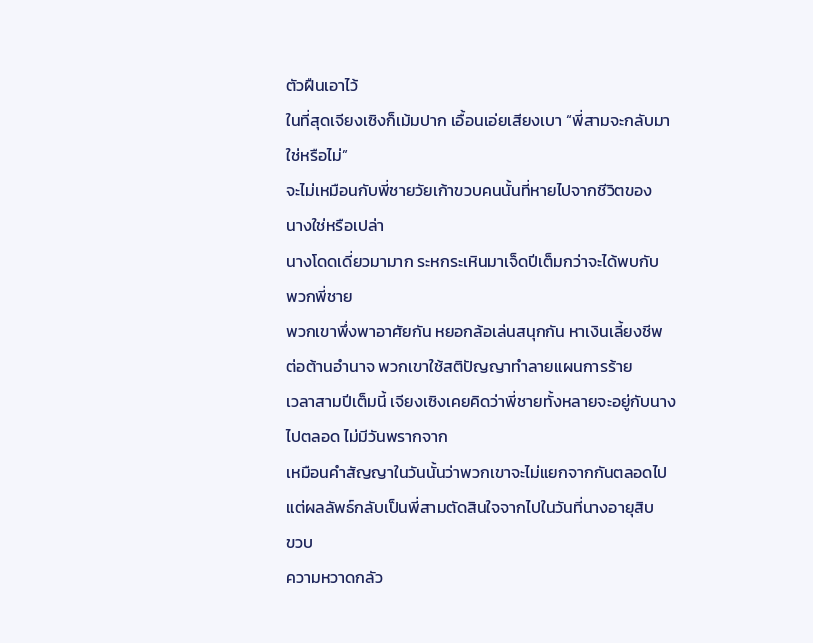ตัวฝืนเอาไว้
ในที่สุดเจียงเซิงก็เม้มปาก เอื้อนเอ่ยเสียงเบา “พี่สามจะกลับมา
ใช่หรือไม่”
จะไม่เหมือนกับพี่ชายวัยเก้าขวบคนนั้นที่หายไปจากชีวิตของ
นางใช่หรือเปล่า
นางโดดเดี่ยวมามาก ระหกระเหินมาเจ็ดปีเต็มกว่าจะได้พบกับ
พวกพี่ชาย
พวกเขาพึ่งพาอาศัยกัน หยอกล้อเล่นสนุกกัน หาเงินเลี้ยงชีพ
ต่อต้านอำนาจ พวกเขาใช้สติปัญญาทำลายแผนการร้าย
เวลาสามปีเต็มนี้ เจียงเซิงเคยคิดว่าพี่ชายทั้งหลายจะอยู่กับนาง
ไปตลอด ไม่มีวันพรากจาก
เหมือนคำสัญญาในวันนั้นว่าพวกเขาจะไม่แยกจากกันตลอดไป
แต่ผลลัพธ์กลับเป็นพี่สามตัดสินใจจากไปในวันที่นางอายุสิบ
ขวบ
ความหวาดกลัว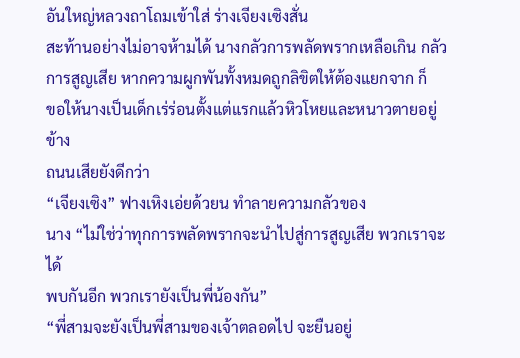อันใหญ่หลวงถาโถมเข้าใส่ ร่างเจียงเซิงสั่น
สะท้านอย่างไม่อาจห้ามได้ นางกลัวการพลัดพรากเหลือเกิน กลัว
การสูญเสีย หากความผูกพันทั้งหมดถูกลิขิตให้ต้องแยกจาก ก็
ขอให้นางเป็นเด็กเร่ร่อนตั้งแต่แรกแล้วหิวโหยและหนาวตายอยู่ข้าง
ถนนเสียยังดีกว่า
“เจียงเซิง” ฟางเหิงเอ่ยด้วยน ทำลายความกลัวของ
นาง “ไม่ใช่ว่าทุกการพลัดพรากจะนำไปสู่การสูญเสีย พวกเราจะได้
พบกันอีก พวกเรายังเป็นพี่น้องกัน”
“พี่สามจะยังเป็นพี่สามของเจ้าตลอดไป จะยืนอยู่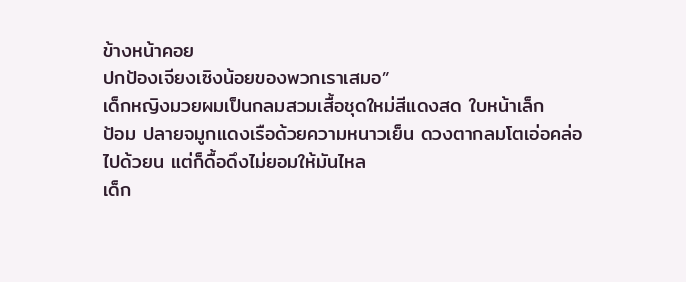ข้างหน้าคอย
ปกป้องเจียงเซิงน้อยของพวกเราเสมอ”
เด็กหญิงมวยผมเป็นกลมสวมเสื้อชุดใหม่สีแดงสด ใบหน้าเล็ก
ป้อม ปลายจมูกแดงเรือด้วยความหนาวเย็น ดวงตากลมโตเอ่อคล่อ
ไปด้วยน แต่ก็ดื้อดึงไม่ยอมให้มันไหล
เด็ก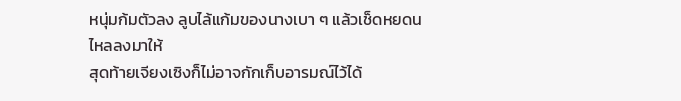หนุ่มก้มตัวลง ลูบไล้แก้มของนางเบา ๆ แล้วเช็ดหยดน
ไหลลงมาให้
สุดท้ายเจียงเซิงก็ไม่อาจกักเก็บอารมณ์ไว้ได้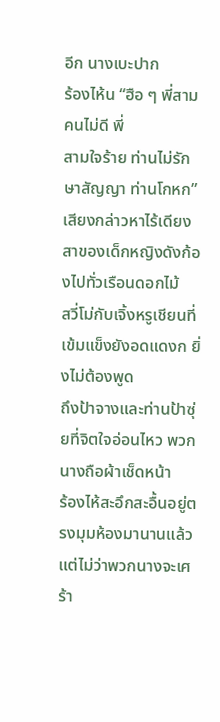อีก นางเบะปาก
ร้องไห้น “ฮือ ๆ พี่สามคนไม่ดี พี่
สามใจร้าย ท่านไม่รักษาสัญญา ท่านโกหก”
เสียงกล่าวหาไร้เดียงสาของเด็กหญิงดังก้องไปทั่วเรือนดอกไม้
สวี่โม่กับเจิ้งหรูเชียนที่เข้มแข็งยังอดแดงก ยิ่งไม่ต้องพูด
ถึงป้าจางและท่านป้าซุ่ยที่จิตใจอ่อนไหว พวกนางถือผ้าเช็ดหน้า
ร้องไห้สะอึกสะอื้นอยู่ตรงมุมห้องมานานแล้ว
แต่ไม่ว่าพวกนางจะเศร้า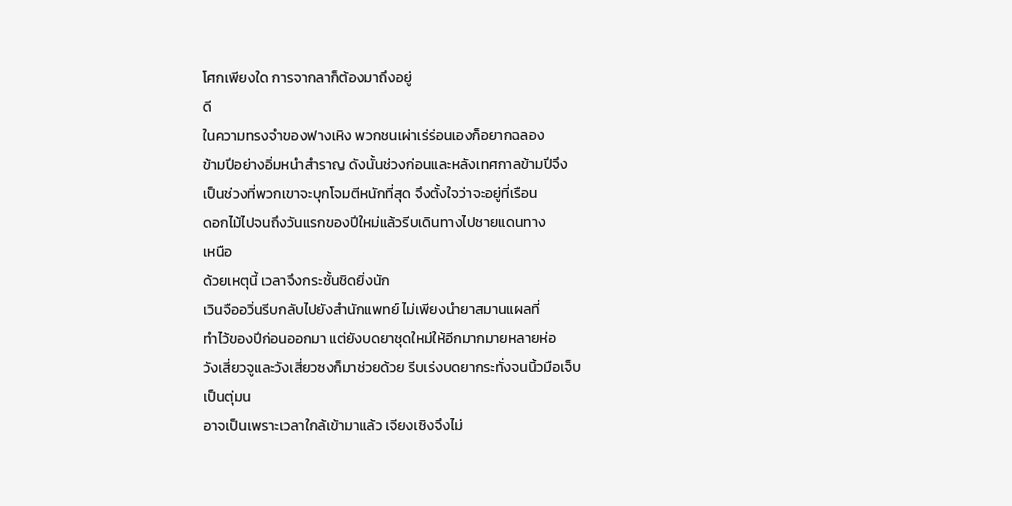โศกเพียงใด การจากลาก็ต้องมาถึงอยู่
ดี
ในความทรงจำของฟางเหิง พวกชนเผ่าเร่ร่อนเองก็อยากฉลอง
ข้ามปีอย่างอิ่มหนำสำราญ ดังนั้นช่วงก่อนและหลังเทศกาลข้ามปีจึง
เป็นช่วงที่พวกเขาจะบุกโจมตีหนักที่สุด จึงตั้งใจว่าจะอยู่ที่เรือน
ดอกไม้ไปจนถึงวันแรกของปีใหม่แล้วรีบเดินทางไปชายแดนทาง
เหนือ
ด้วยเหตุนี้ เวลาจึงกระชั้นชิดยิ่งนัก
เวินจืออวิ่นรีบกลับไปยังสำนักแพทย์ ไม่เพียงนำยาสมานแผลที่
ทำไว้ของปีก่อนออกมา แต่ยังบดยาชุดใหม่ให้อีกมากมายหลายห่อ
วังเสี่ยวจูและวังเสี่ยวซงก็มาช่วยด้วย รีบเร่งบดยากระทั่งจนนิ้วมือเจ็บ
เป็นตุ่มน
อาจเป็นเพราะเวลาใกล้เข้ามาแล้ว เจียงเซิงจึงไม่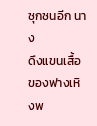ซุกซนอีก นาง
ดึงแขนเสื้อของฟางเหิงพ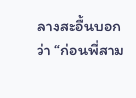ลางสะอื้นบอกว่า “ก่อนพี่สาม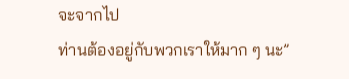จะจากไป
ท่านต้องอยู่กับพวกเราให้มาก ๆ นะ”